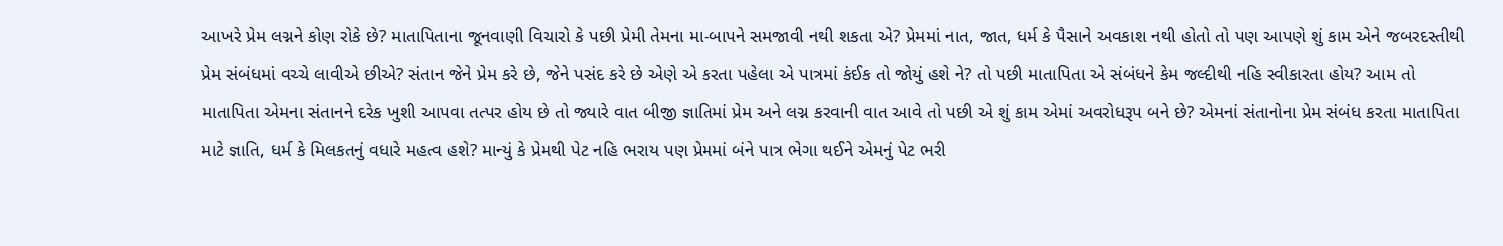આખરે પ્રેમ લગ્નને કોણ રોકે છે? માતાપિતાના જૂનવાણી વિચારો કે પછી પ્રેમી તેમના મા-બાપને સમજાવી નથી શકતા એ? પ્રેમમાં નાત, જાત, ધર્મ કે પૈસાને અવકાશ નથી હોતો તો પણ આપણે શું કામ એને જબરદસ્તીથી પ્રેમ સંબંધમાં વચ્ચે લાવીએ છીએ? સંતાન જેને પ્રેમ કરે છે, જેને પસંદ કરે છે એણે એ કરતા પહેલા એ પાત્રમાં કંઈક તો જોયું હશે ને? તો પછી માતાપિતા એ સંબંધને કેમ જલ્દીથી નહિ સ્વીકારતા હોય? આમ તો માતાપિતા એમના સંતાનને દરેક ખુશી આપવા તત્પર હોય છે તો જ્યારે વાત બીજી જ્ઞાતિમાં પ્રેમ અને લગ્ન કરવાની વાત આવે તો પછી એ શું કામ એમાં અવરોધરૂપ બને છે? એમનાં સંતાનોના પ્રેમ સંબંધ કરતા માતાપિતા માટે જ્ઞાતિ, ધર્મ કે મિલકતનું વધારે મહત્વ હશે? માન્યું કે પ્રેમથી પેટ નહિ ભરાય પણ પ્રેમમાં બંને પાત્ર ભેગા થઈને એમનું પેટ ભરી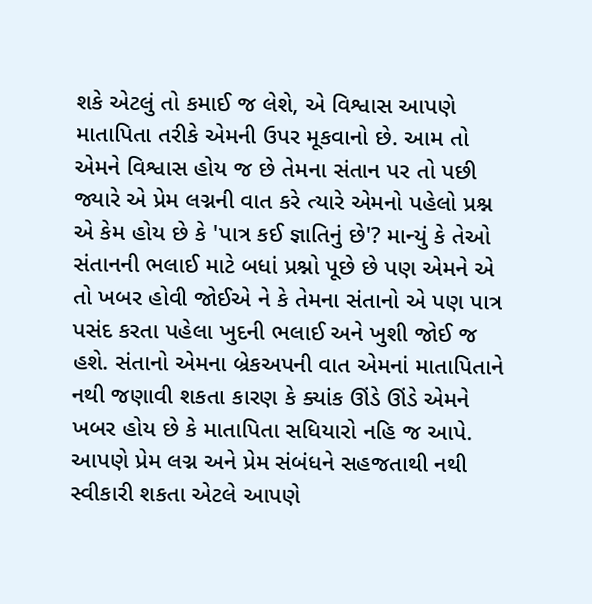શકે એટલું તો કમાઈ જ લેશે, એ વિશ્વાસ આપણે માતાપિતા તરીકે એમની ઉપર મૂકવાનો છે. આમ તો એમને વિશ્વાસ હોય જ છે તેમના સંતાન પર તો પછી જ્યારે એ પ્રેમ લગ્નની વાત કરે ત્યારે એમનો પહેલો પ્રશ્ન એ કેમ હોય છે કે 'પાત્ર કઈ જ્ઞાતિનું છે'? માન્યું કે તેઓ સંતાનની ભલાઈ માટે બધાં પ્રશ્નો પૂછે છે પણ એમને એ તો ખબર હોવી જોઈએ ને કે તેમના સંતાનો એ પણ પાત્ર પસંદ કરતા પહેલા ખુદની ભલાઈ અને ખુશી જોઈ જ હશે. સંતાનો એમના બ્રેકઅપની વાત એમનાં માતાપિતાને નથી જણાવી શકતા કારણ કે ક્યાંક ઊંડે ઊંડે એમને ખબર હોય છે કે માતાપિતા સધિયારો નહિ જ આપે. આપણે પ્રેમ લગ્ન અને પ્રેમ સંબંધને સહજતાથી નથી સ્વીકારી શકતા એટલે આપણે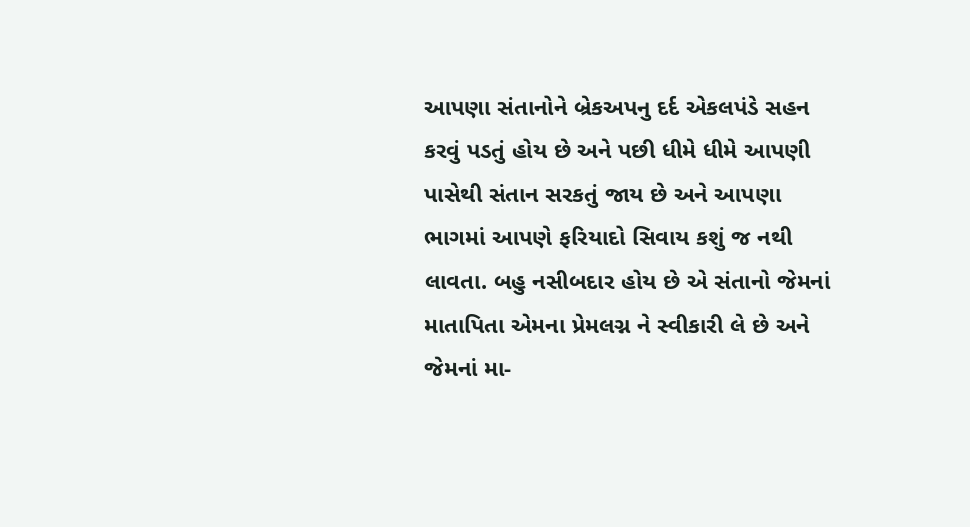આપણા સંતાનોને બ્રેકઅપનુ દર્દ એકલપંડે સહન કરવું પડતું હોય છે અને પછી ધીમે ધીમે આપણી પાસેથી સંતાન સરકતું જાય છે અને આપણા ભાગમાં આપણે ફરિયાદો સિવાય કશું જ નથી લાવતા. બહુ નસીબદાર હોય છે એ સંતાનો જેમનાં માતાપિતા એમના પ્રેમલગ્ન ને સ્વીકારી લે છે અને જેમનાં મા-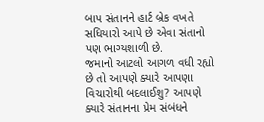બાપ સંતાનને હાર્ટ બ્રેક વખતે સધિયારો આપે છે એવા સંતાનો પણ ભાગ્યશાળી છે.
જમાનો આટલો આગળ વધી રહ્યો છે તો આપણે ક્યારે આપણા વિચારોથી બદલાઈશુ? આપણે ક્યારે સંતાનના પ્રેમ સંબંધને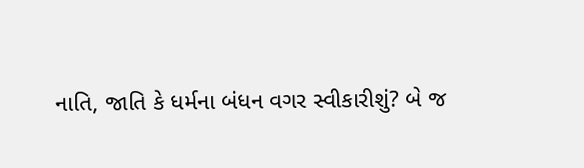નાતિ, જાતિ કે ધર્મના બંધન વગર સ્વીકારીશું? બે જ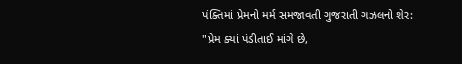પંક્તિમાં પ્રેમનો મર્મ સમજાવતી ગુજરાતી ગઝલનો શેર:
"પ્રેમ ક્યાં પંડીતાઈ માંગે છે,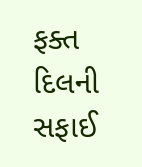ફક્ત દિલની સફાઈ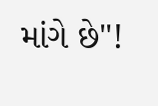માંગે છે"!